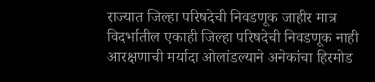राज्यात जिल्हा परिषदेची निवडणूक जाहीर मात्र विदर्भातील एकाही जिल्हा परिषदेची निवडणूक नाही आरक्षणाची मर्यादा ओलांडल्याने अनेकांचा हिरमोड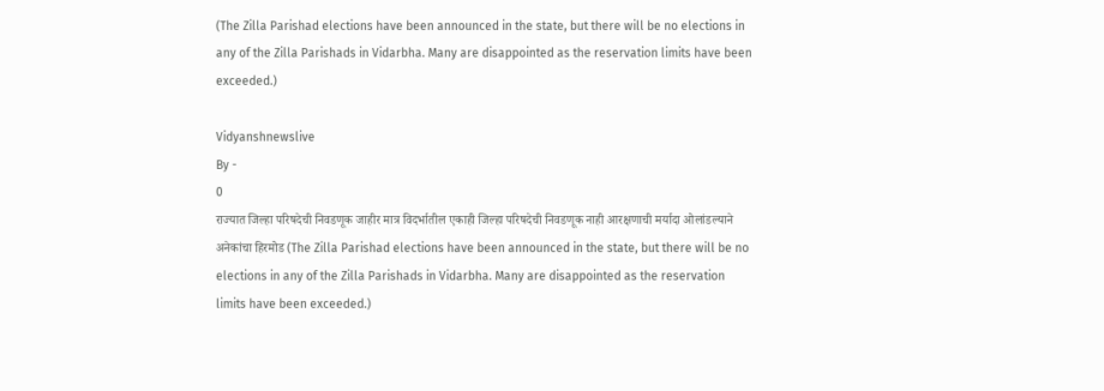(The Zilla Parishad elections have been announced in the state, but there will be no elections in any of the Zilla Parishads in Vidarbha. Many are disappointed as the reservation limits have been exceeded.)

Vidyanshnewslive
By -
0
राज्यात जिल्हा परिषदेची निवडणूक जाहीर मात्र विदर्भातील एकाही जिल्हा परिषदेची निवडणूक नाही आरक्षणाची मर्यादा ओलांडल्याने अनेकांचा हिरमोड (The Zilla Parishad elections have been announced in the state, but there will be no elections in any of the Zilla Parishads in Vidarbha. Many are disappointed as the reservation limits have been exceeded.)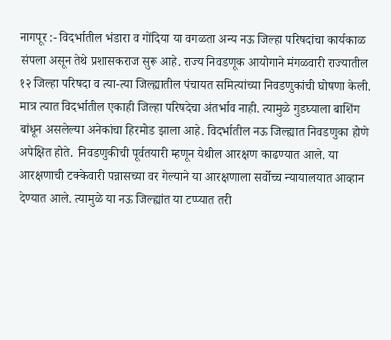नागपूर :- विदर्भातील भंडारा व गोंदिया या वगळता अन्य नऊ जिल्हा परिषदांचा कार्यकाळ संपला असून तेथे प्रशासकराज सुरू आहे. राज्य निवडणूक आयोगाने मंगळवारी राज्यातील १२ जिल्हा परिषदा व त्या-त्या जिल्ह्यातील पंचायत समित्यांच्या निवडणुकांची घोषणा केली. मात्र त्यात विदर्भातील एकाही जिल्हा परिषदेचा अंतर्भाव नाही. त्यामुळे गुडघ्याला बाशिंग बांधून असलेल्या अनेकांचा हिरमोड झाला आहे. विदर्भातील नऊ जिल्ह्यात निवडणुका होणे अपेक्षित होते. निवडणुकीची पूर्वतयारी म्हणून येथील आरक्षण काढण्यात आले. या आरक्षणाची टक्केवारी पन्नासच्या वर गेल्याने या आरक्षणाला सर्वोच्च न्यायालयात आव्हान देण्यात आले. त्यामुळे या नऊ जिल्ह्यांत या टप्प्यात तरी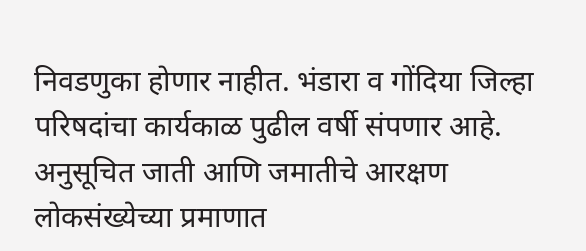निवडणुका होणार नाहीत. भंडारा व गोंदिया जिल्हा परिषदांचा कार्यकाळ पुढील वर्षी संपणार आहे. अनुसूचित जाती आणि जमातीचे आरक्षण लोकसंख्येच्या प्रमाणात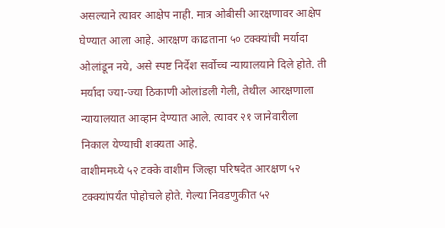असल्याने त्यावर आक्षेप नाही. मात्र ओबीसी आरक्षणावर आक्षेप घेण्यात आला आहे. आरक्षण काढताना ५० टक्क्यांची मर्यादा ओलांडून नये, असे स्पष्ट निर्देश सर्वोच्च न्यायालयाने दिले होते. ती मर्यादा ज्या-ज्या ठिकाणी ओलांडली गेली, तेथील आरक्षणाला न्यायालयात आव्हान देण्यात आले. त्यावर २१ जानेवारीला निकाल येण्याची शक्यता आहे.
वाशीममध्ये ५२ टक्के वाशीम जिल्हा परिषदेत आरक्षण ५२ टक्क्यांपर्यंत पोहोचले होते. गेल्या निवडणुकीत ५२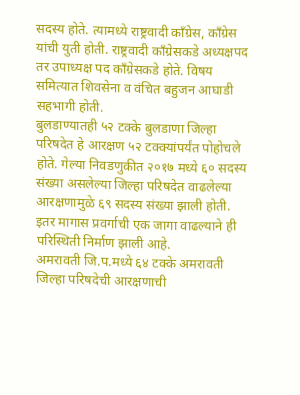सदस्य होते. त्यामध्ये राष्ट्रवादी काँग्रेस, काँग्रेस यांची युती होती. राष्ट्रवादी काँग्रेसकडे अध्यक्षपद तर उपाध्यक्ष पद काँग्रेसकडे होते. विषय समित्यात शिवसेना व वंचित बहुजन आघाडी सहभागी होती.
बुलडाण्यातही ५२ टक्के बुलडाणा जिल्हा परिषदेत हे आरक्षण ५२ टक्क्यांपर्यंत पोहोचले होते. गेल्या निवडणुकीत २०१७ मध्ये ६० सदस्य संख्या असलेल्या जिल्हा परिषदेत वाढलेल्या आरक्षणामुळे ६९ सदस्य संख्या झाली होती. इतर मागास प्रवर्गाची एक जागा वाढल्याने ही परिस्थिती निर्माण झाली आहे.
अमरावती जि.प.मध्ये ६४ टक्के अमरावती जिल्हा परिषदेची आरक्षणाची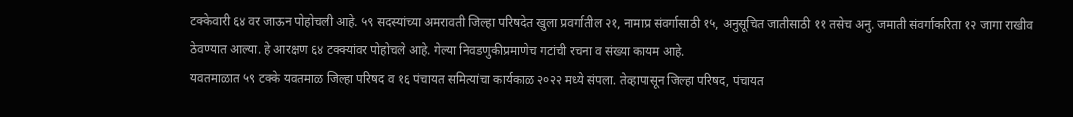टक्केवारी ६४ वर जाऊन पोहोचली आहे. ५९ सदस्यांच्या अमरावती जिल्हा परिषदेत खुला प्रवर्गातील २१, नामाप्र संवर्गासाठी १५, अनुसूचित जातीसाठी ११ तसेच अनु. जमाती संवर्गाकरिता १२ जागा राखीव ठेवण्यात आल्या. हे आरक्षण ६४ टक्क्यांवर पोहोचले आहे. गेल्या निवडणुकीप्रमाणेच गटांची रचना व संख्या कायम आहे.
यवतमाळात ५९ टक्के यवतमाळ जिल्हा परिषद व १६ पंचायत समित्यांचा कार्यकाळ २०२२ मध्ये संपला. तेव्हापासून जिल्हा परिषद, पंचायत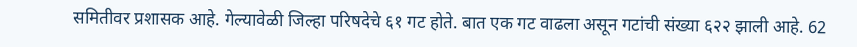समितीवर प्रशासक आहे. गेल्यावेळी जिल्हा परिषदेचे ६१ गट होते. बात एक गट वाढला असून गटांची संख्या ६२२ झाली आहे. 62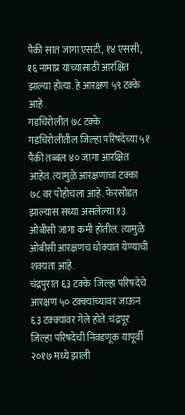पैकी सात जागा एसटी, १४ एससी, १६ नामाप्र यांच्यासाठी आरक्षित झाल्या होत्या. हे आरक्षण ५९ टक्के आहे.
गडचिरोलीत ७८ टक्के गडचिरोलीतील जिल्हा परिषदेच्या ५१ पैकी तब्बल ४० जागा आरक्षित आहेत. त्यामुळे आरक्षणाचा टक्का ७८ वर पोहोचला आहे. फेरसोडत झाल्यास सध्या असलेल्या १३ ओबीसी जागा कमी होतील. त्यामुळे ओबीसी आरक्षणच धोक्यात येण्याची शक्यता आहे.
चंद्रपुरात ६३ टक्के  जिल्हा परिषदेचे आरक्षण ५० टक्क्यांच्यावर जाऊन ६३ टक्क्यांवर गेले होते. चंद्रपूर जिल्हा परिषदेची निवडणूक यापूर्वी २०१७ मध्ये झाली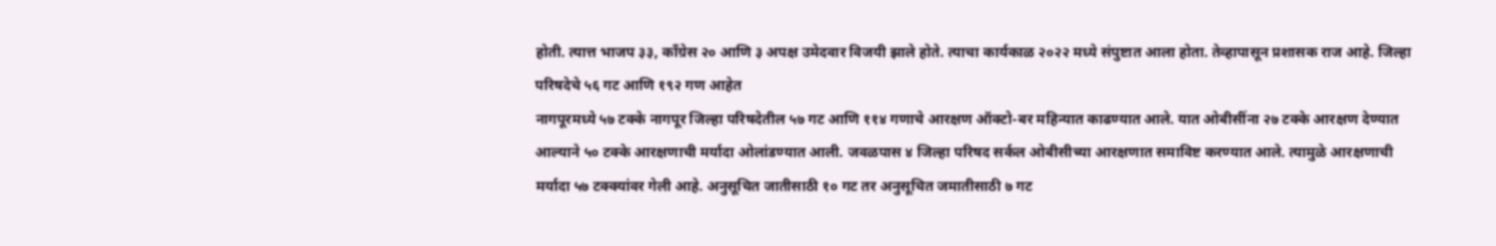होती. त्यात्त भाजप ३३, काँग्रेस २० आणि ३ अपक्ष उमेदवार विजयी झाले होते. त्याचा कार्यकाळ २०२२ मध्ये संपुष्टात आला होता. तेव्हापासून प्रशासक राज आहे. जिल्हा परिषदेचे ५६ गट आणि १९२ गण आहेत
नागपूरमध्ये ५७ टक्के नागपूर जिल्हा परिषदेतील ५७ गट आणि ११४ गणाचे आरक्षण ऑक्टो-बर महिन्यात काढण्यात आले. यात ओबीसींना २७ टक्के आरक्षण देण्यात आल्याने ५० टक्के आरक्षणाची मर्यादा ओलांडण्यात आली. जवळपास ४ जिल्हा परिषद सर्कल ओबीसीच्या आरक्षणात समाविष्ट करण्यात आले. त्यामुळे आरक्षणाची मर्यादा ५७ टक्क्यांवर गेली आहे. अनुसूचित जातीसाठी १० गट तर अनुसूचित जमातीसाठी ७ गट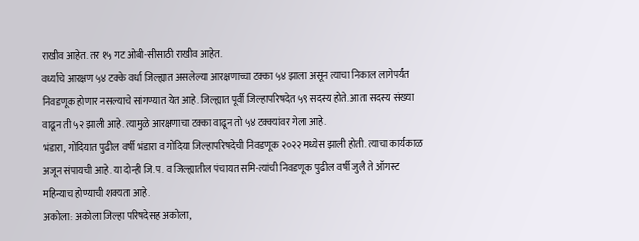राखीव आहेत. तर १५ गट ओबी-सीसाठी राखीव आहेत.
वर्ध्याचे आरक्षण ५४ टक्के वर्धा जिल्ह्यात असलेल्या आरक्षणाच्चा टक्का ५४ झाला असून त्याचा निकाल लागेपर्यंत निवडणूक होणार नसल्याचे सांगण्यात येत आहे. जिल्ह्यात पूर्वी जिल्हापरिषदेत ५९ सदस्य होते. आता सदस्य संख्या वाढून ती ५२ झाली आहे. त्यामुळे आरक्षणाचा टक्का वाढून तो ५४ टक्क्यांवर गेला आहे.
भंडारा, गोंदियात पुढील वर्षी भंडारा व गोंदिया जिल्हापरिषदेची निवडणूक २०२२ मध्येस झाली होती. त्याचा कार्यकाळ अजून संपायची आहे. या दोन्ही जि.प. व जिल्ह्यातील पंचायत समि-त्यांची निवडणूक पुढील वर्षी जुलै ते ऑगस्ट महिन्याच होण्याची शक्यता आहे.
अकोला: अकोला जिल्हा परिषदेसह अकोला,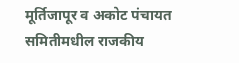मूर्तिजापूर व अकोट पंचायत समितीमधील राजकीय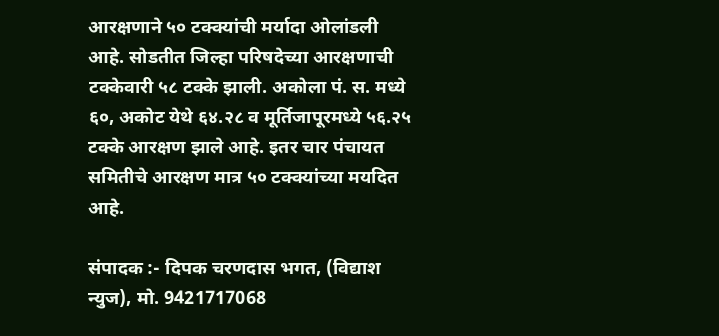आरक्षणाने ५० टक्क्यांची मर्यादा ओलांडली आहे. सोडतीत जिल्हा परिषदेच्या आरक्षणाची टक्केवारी ५८ टक्के झाली. अकोला पं. स. मध्ये ६०, अकोट येथे ६४.२८ व मूर्तिजापूरमध्ये ५६.२५ टक्के आरक्षण झाले आहे. इतर चार पंचायत समितीचे आरक्षण मात्र ५० टक्क्यांच्या मयदित आहे.

संपादक :- दिपक चरणदास भगत, (विद्याश न्युज), मो. 9421717068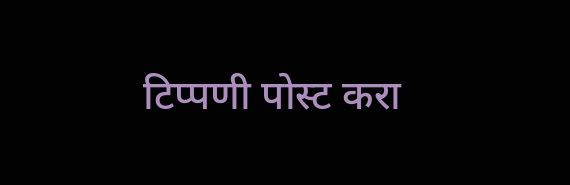टिप्पणी पोस्ट करा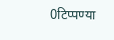0टिप्पण्या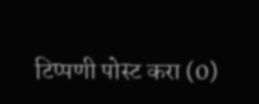टिप्पणी पोस्ट करा (0)